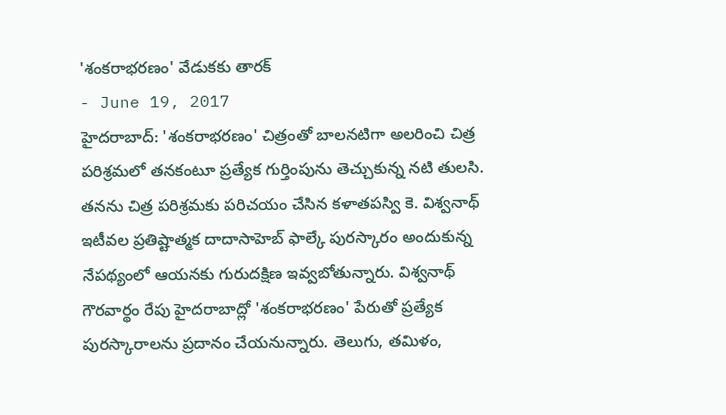'శంకరాభరణం' వేడుకకు తారక్
- June 19, 2017
హైదరాబాద్: 'శంకరాభరణం' చిత్రంతో బాలనటిగా అలరించి చిత్ర పరిశ్రమలో తనకంటూ ప్రత్యేక గుర్తింపును తెచ్చుకున్న నటి తులసి. తనను చిత్ర పరిశ్రమకు పరిచయం చేసిన కళాతపస్వి కె. విశ్వనాథ్ ఇటీవల ప్రతిష్టాత్మక దాదాసాహెబ్ ఫాల్కే పురస్కారం అందుకున్న నేపథ్యంలో ఆయనకు గురుదక్షిణ ఇవ్వబోతున్నారు. విశ్వనాథ్ గౌరవార్థం రేపు హైదరాబాద్లో 'శంకరాభరణం' పేరుతో ప్రత్యేక పురస్కారాలను ప్రదానం చేయనున్నారు. తెలుగు, తమిళం,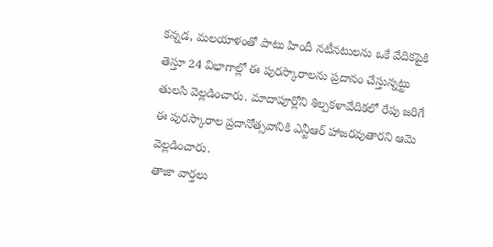కన్నడ, మలయాళంతో పాటు హిందీ నటీనటులను ఒకే వేదికపైకి తెస్తూ 24 విభాగాల్లో ఈ పురస్కారాలను ప్రదానం చేస్తున్నట్టు తులసి వెల్లడించారు. మాదాపూర్లోని శిల్పకళావేదికలో రేపు జరిగే ఈ పురస్కారాల ప్రదానోత్సవానికి ఎన్టీఆర్ హాజరవుతారని ఆమె వెల్లడించారు.
తాజా వార్తలు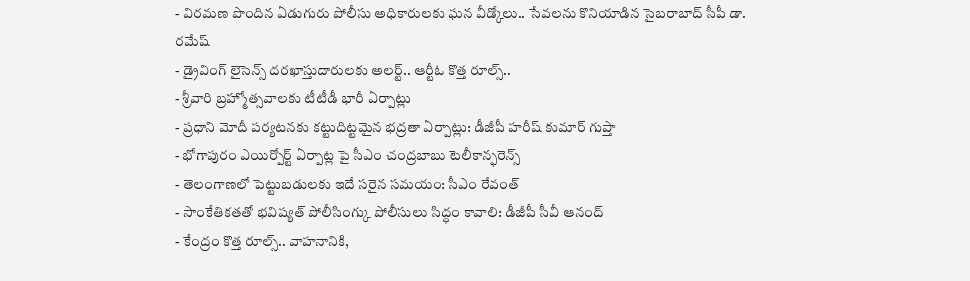- విరమణ పొందిన ఏడుగురు పోలీసు అధికారులకు ఘన వీడ్కోలు.. సేవలను కొనియాడిన సైబరాబాద్ సీపీ డా. రమేష్
- డ్రైవింగ్ లైసెన్స్ దరఖాస్తుదారులకు అలర్ట్.. ఆర్టీఓ కొత్త రూల్స్..
- శ్రీవారి బ్రహ్మోత్సవాలకు టీటీడీ భారీ ఏర్పాట్లు
- ప్రధాని మోదీ పర్యటనకు కట్టుదిట్టమైన భద్రతా ఏర్పాట్లు: డీజీపీ హరీష్ కుమార్ గుప్తా
- భోగాపురం ఎయిర్పోర్ట్ ఏర్పాట్ల పై సీఎం చంద్రబాబు టెలీకాన్ఫరెన్స్
- తెలంగాణలో పెట్టుబడులకు ఇదే సరైన సమయం: సీఎం రేవంత్
- సాంకేతికతతో భవిష్యత్ పోలీసింగ్కు పోలీసులు సిద్ధం కావాలి: డీజీపీ సీవీ ఆనంద్
- కేంద్రం కొత్త రూల్స్.. వాహనానికి,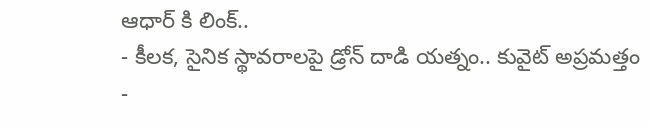ఆధార్ కి లింక్..
- కీలక, సైనిక స్థావరాలపై డ్రోన్ దాడి యత్నం.. కువైట్ అప్రమత్తం
-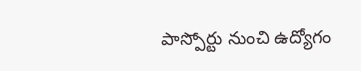పాస్పోర్టు నుంచి ఉద్యోగం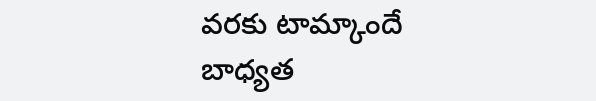వరకు టామ్కాందే బాధ్యత